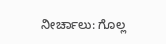ನೀರ್ಚಾಲು: ಗೊಲ್ಲ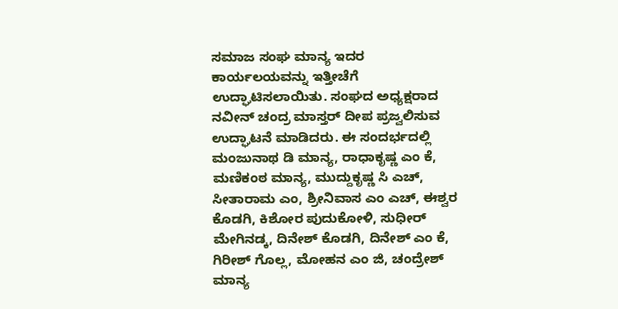ಸಮಾಜ ಸಂಘ ಮಾನ್ಯ ಇದರ ಕಾರ್ಯಲಯವನ್ನು ಇತ್ತೀಚೆಗೆ ಉದ್ಘಾಟಿಸಲಾಯಿತು. ಸಂಘದ ಅಧ್ಯಕ್ಷರಾದ ನವೀನ್ ಚಂದ್ರ ಮಾಸ್ತರ್ ದೀಪ ಪ್ರಜ್ವಲಿಸುವ ಉದ್ಘಾಟನೆ ಮಾಡಿದರು. ಈ ಸಂದರ್ಭದಲ್ಲಿ ಮಂಜುನಾಥ ಡಿ ಮಾನ್ಯ, ರಾಧಾಕೃಷ್ಣ ಎಂ ಕೆ, ಮಣಿಕಂಠ ಮಾನ್ಯ, ಮುದ್ದುಕೃಷ್ಣ ಸಿ ಎಚ್, ಸೀತಾರಾಮ ಎಂ, ಶ್ರೀನಿವಾಸ ಎಂ ಎಚ್, ಈಶ್ವರ ಕೊಡಗಿ, ಕಿಶೋರ ಪುದುಕೋಳಿ, ಸುಧೀರ್ ಮೇಗಿನಡ್ಕ, ದಿನೇಶ್ ಕೊಡಗಿ, ದಿನೇಶ್ ಎಂ ಕೆ, ಗಿರೀಶ್ ಗೊಲ್ಲ, ಮೋಹನ ಎಂ ಜಿ, ಚಂದ್ರೇಶ್ ಮಾನ್ಯ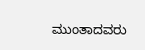ಮುಂತಾದವರು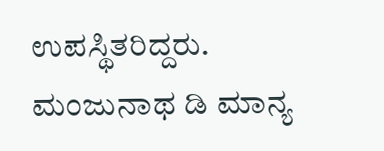ಉಪಸ್ಥಿತರಿದ್ದರು. ಮಂಜುನಾಥ ಡಿ ಮಾನ್ಯ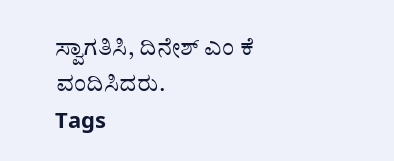ಸ್ವಾಗತಿಸಿ, ದಿನೇಶ್ ಎಂ ಕೆ ವಂದಿಸಿದರು.
Tags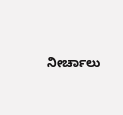ನೀರ್ಚಾಲು